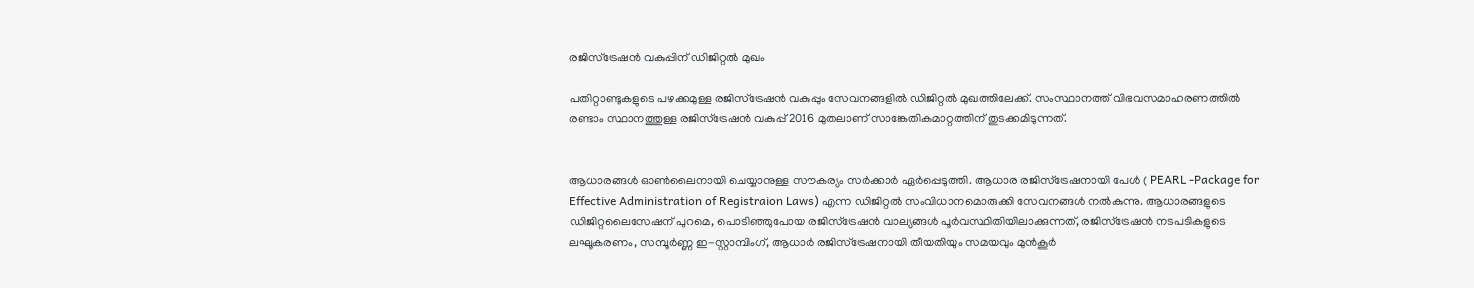രജിസ്‌ട്രേഷന്‍ വകുപ്പിന് ഡിജിറ്റല്‍ മുഖം

പതിറ്റാണ്ടുകളുടെ പഴക്കമുള്ള രജിസ്‌ട്രേഷൻ വകുപ്പും സേവനങ്ങളിൽ ഡിജിറ്റൽ മുഖത്തിലേക്ക്. സംസ്ഥാനത്ത് വിഭവസമാഹരണത്തിൽ രണ്ടാം സ്ഥാനത്തുള്ള രജിസ്‌ട്രേഷൻ വകുപ്പ് 2016 മുതലാണ് സാങ്കേതികമാറ്റത്തിന് തുടക്കമിടുന്നത്.


ആധാരങ്ങൾ ഓൺലൈനായി ചെയ്യാനുള്ള സൗകര്യം സർക്കാർ ഏർപ്പെടുത്തി. ആധാര രജിസ്‌ട്രേഷനായി പേൾ ( PEARL -Package for Effective Administration of Registraion Laws) എന്ന ഡിജിറ്റൽ സംവിധാനമൊരുക്കി സേവനങ്ങൾ നൽകുന്നു. ആധാരങ്ങളുടെ ഡിജിറ്റലൈസേഷന് പുറമെ, പൊടിഞ്ഞുപോയ രജിസ്‌ട്രേഷൻ വാല്യങ്ങൾ പൂർവസ്ഥിതിയിലാക്കുന്നത്, രജിസ്‌ട്രേഷൻ നടപടികളുടെ ലഘൂകരണം, സമ്പൂർണ്ണ ഇ-സ്റ്റാമ്പിംഗ്, ആധാർ രജിസ്‌ട്രേഷനായി തീയതിയും സമയവും മുൻകൂർ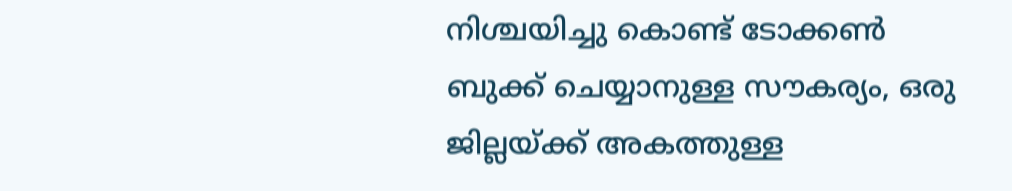നിശ്ചയിച്ചു കൊണ്ട് ടോക്കൺ ബുക്ക് ചെയ്യാനുള്ള സൗകര്യം, ഒരു ജില്ലയ്ക്ക് അകത്തുള്ള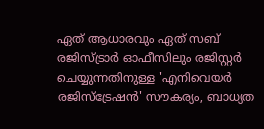ഏത് ആധാരവും ഏത് സബ് രജിസ്ട്രാർ ഓഫീസിലും രജിസ്റ്റർ ചെയ്യുന്നതിനുള്ള 'എനിവെയർ രജിസ്‌ട്രേഷൻ' സൗകര്യം, ബാധ്യത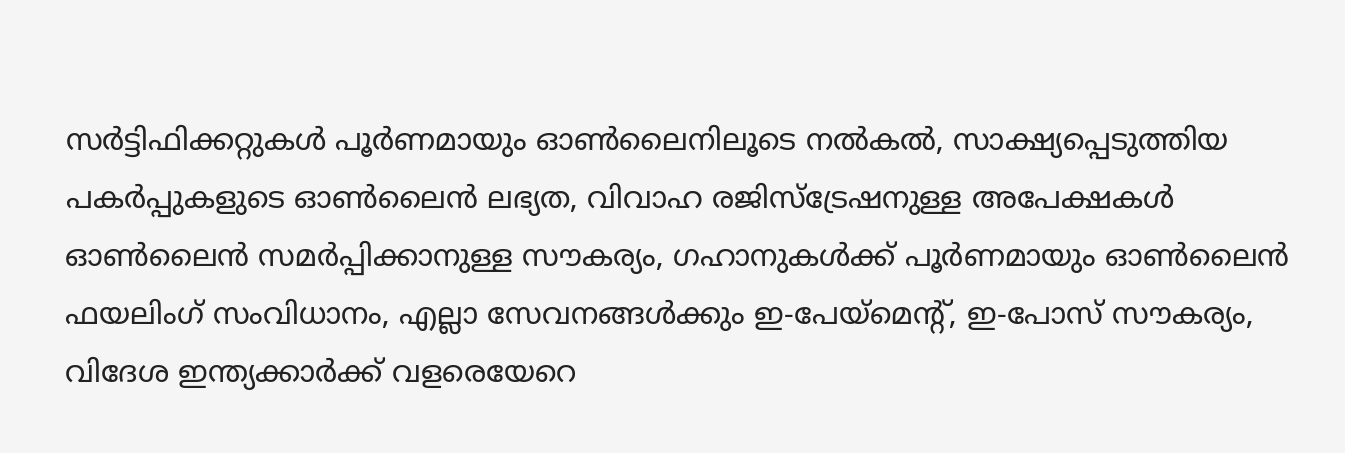സർട്ടിഫിക്കറ്റുകൾ പൂർണമായും ഓൺലൈനിലൂടെ നൽകൽ, സാക്ഷ്യപ്പെടുത്തിയ പകർപ്പുകളുടെ ഓൺലൈൻ ലഭ്യത, വിവാഹ രജിസ്‌ട്രേഷനുള്ള അപേക്ഷകൾ ഓൺലൈൻ സമർപ്പിക്കാനുള്ള സൗകര്യം, ഗഹാനുകൾക്ക് പൂർണമായും ഓൺലൈൻ ഫയലിംഗ് സംവിധാനം, എല്ലാ സേവനങ്ങൾക്കും ഇ-പേയ്‌മെന്റ്, ഇ-പോസ് സൗകര്യം, വിദേശ ഇന്ത്യക്കാർക്ക് വളരെയേറെ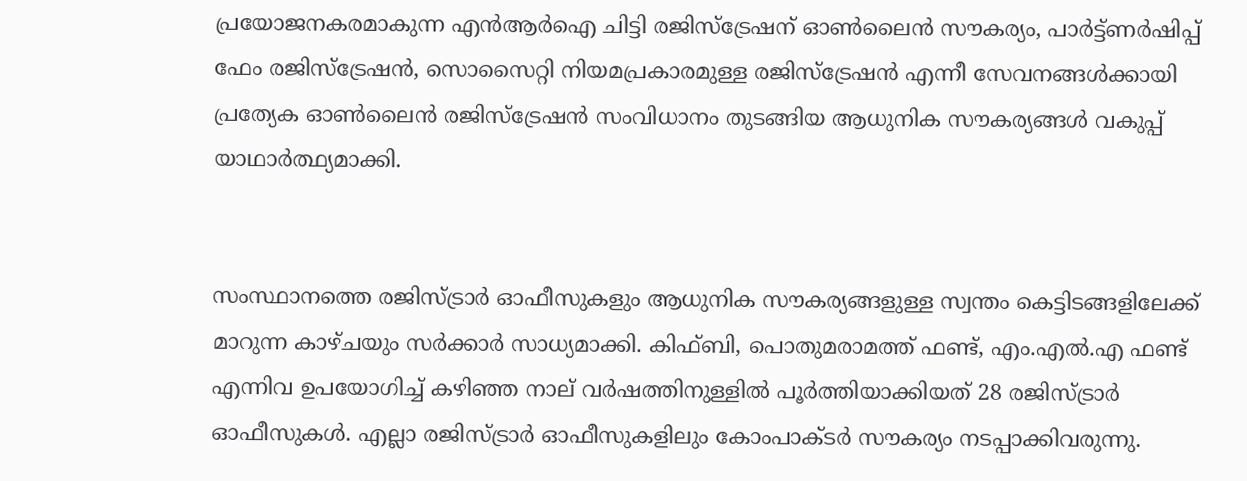പ്രയോജനകരമാകുന്ന എൻആർഐ ചിട്ടി രജിസ്‌ട്രേഷന് ഓൺലൈൻ സൗകര്യം, പാർട്ട്ണർഷിപ്പ് ഫേം രജിസ്‌ട്രേഷൻ, സൊസൈറ്റി നിയമപ്രകാരമുള്ള രജിസ്‌ട്രേഷൻ എന്നീ സേവനങ്ങൾക്കായി പ്രത്യേക ഓൺലൈൻ രജിസ്‌ട്രേഷൻ സംവിധാനം തുടങ്ങിയ ആധുനിക സൗകര്യങ്ങൾ വകുപ്പ് യാഥാർത്ഥ്യമാക്കി.


സംസ്ഥാനത്തെ രജിസ്ട്രാർ ഓഫീസുകളും ആധുനിക സൗകര്യങ്ങളുള്ള സ്വന്തം കെട്ടിടങ്ങളിലേക്ക് മാറുന്ന കാഴ്ചയും സർക്കാർ സാധ്യമാക്കി. കിഫ്ബി, പൊതുമരാമത്ത് ഫണ്ട്, എം.എൽ.എ ഫണ്ട് എന്നിവ ഉപയോഗിച്ച് കഴിഞ്ഞ നാല് വർഷത്തിനുള്ളിൽ പൂർത്തിയാക്കിയത് 28 രജിസ്ട്രാർ ഓഫീസുകൾ. എല്ലാ രജിസ്ട്രാർ ഓഫീസുകളിലും കോംപാക്ടർ സൗകര്യം നടപ്പാക്കിവരുന്നു.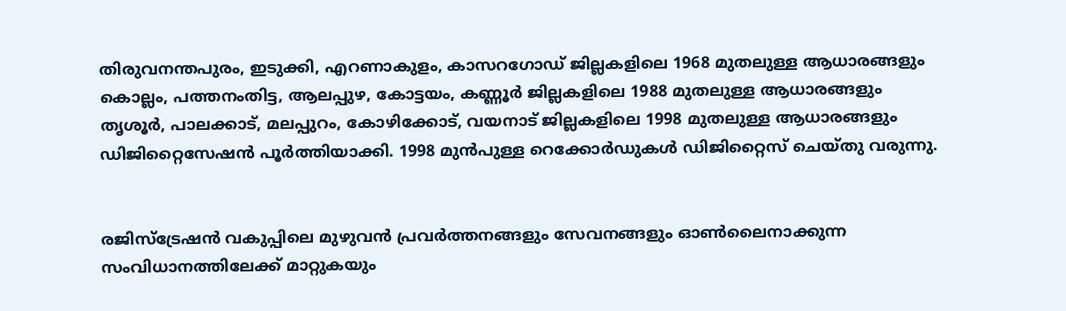തിരുവനന്തപുരം, ഇടുക്കി, എറണാകുളം, കാസറഗോഡ് ജില്ലകളിലെ 1968 മുതലുള്ള ആധാരങ്ങളും കൊല്ലം, പത്തനംതിട്ട, ആലപ്പുഴ, കോട്ടയം, കണ്ണൂർ ജില്ലകളിലെ 1988 മുതലുള്ള ആധാരങ്ങളും തൃശൂർ, പാലക്കാട്, മലപ്പുറം, കോഴിക്കോട്, വയനാട് ജില്ലകളിലെ 1998 മുതലുള്ള ആധാരങ്ങളും ഡിജിറ്റൈസേഷൻ പൂർത്തിയാക്കി. 1998 മുൻപുള്ള റെക്കോർഡുകൾ ഡിജിറ്റൈസ് ചെയ്തു വരുന്നു.


രജിസ്‌ട്രേഷൻ വകുപ്പിലെ മുഴുവൻ പ്രവർത്തനങ്ങളും സേവനങ്ങളും ഓൺലൈനാക്കുന്ന സംവിധാനത്തിലേക്ക് മാറ്റുകയും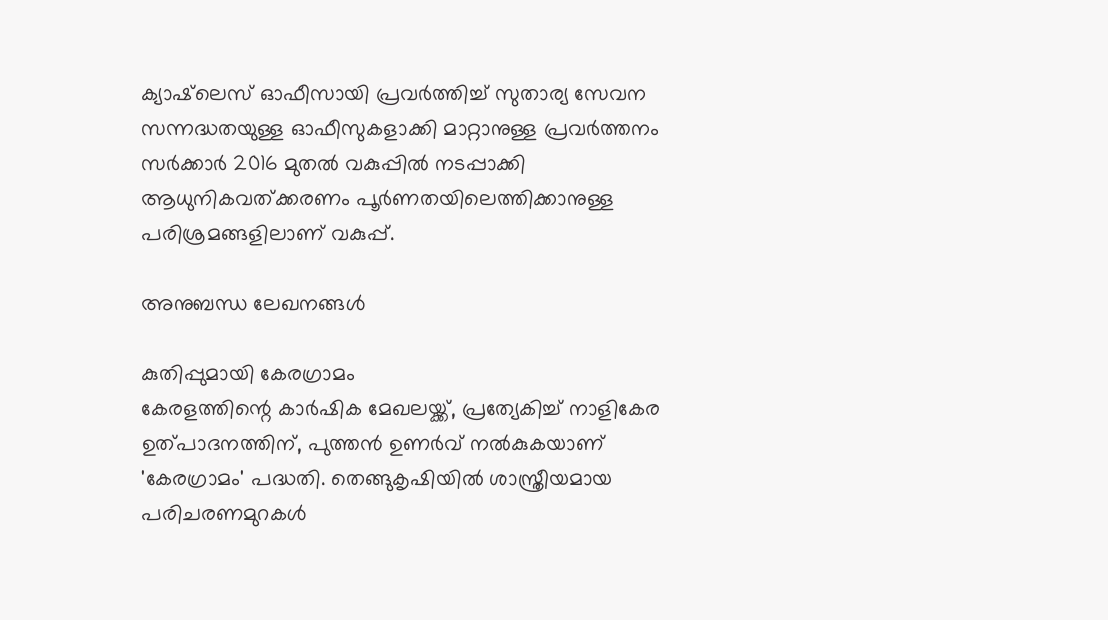ക്യാഷ്‌ലെസ് ഓഫീസായി പ്രവർത്തിച്ച് സുതാര്യ സേവന സന്നദ്ധതയുള്ള ഓഫീസുകളാക്കി മാറ്റാനുള്ള പ്രവർത്തനം സർക്കാർ 2016 മുതൽ വകുപ്പിൽ നടപ്പാക്കി ആധുനികവത്ക്കരണം പൂർണതയിലെത്തിക്കാനുള്ള പരിശ്രമങ്ങളിലാണ് വകുപ്പ്.

അനുബന്ധ ലേഖനങ്ങൾ

കുതിപ്പുമായി കേരഗ്രാമം
കേരളത്തിന്റെ കാർഷിക മേഖലയ്ക്ക്, പ്രത്യേകിച്ച് നാളികേര ഉത്പാദനത്തിന്, പുത്തൻ ഉണർവ് നൽകുകയാണ് 'കേരഗ്രാമം' പദ്ധതി. തെങ്ങുകൃഷിയിൽ ശാസ്ത്രീയമായ പരിചരണമുറകൾ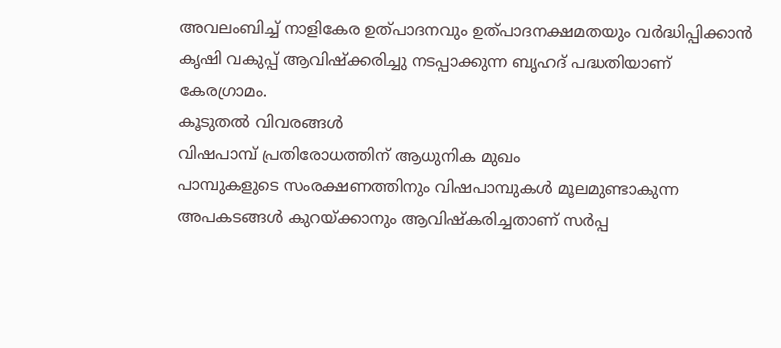അവലംബിച്ച് നാളികേര ഉത്പാദനവും ഉത്പാദനക്ഷമതയും വർദ്ധിപ്പിക്കാൻ കൃഷി വകുപ്പ് ആവിഷ്‌ക്കരിച്ചു നടപ്പാക്കുന്ന ബൃഹദ് പദ്ധതിയാണ് കേരഗ്രാമം.
കൂടുതൽ വിവരങ്ങൾ
വിഷപാമ്പ് പ്രതിരോധത്തിന് ആധുനിക മുഖം
പാമ്പുകളുടെ സംരക്ഷണത്തിനും വിഷപാമ്പുകൾ മൂലമുണ്ടാകുന്ന അപകടങ്ങൾ കുറയ്ക്കാനും ആവിഷ്‌കരിച്ചതാണ് സർപ്പ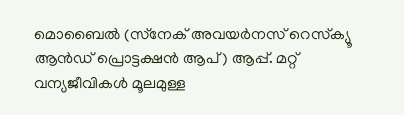മൊബൈൽ (സ്‌നേക് അവയർനസ് റെസ്‌ക്യൂ ആൻഡ് പ്രൊട്ടക്ഷൻ ആപ്) ആപ്പ്. മറ്റ് വന്യജീവികൾ മൂലമുള്ള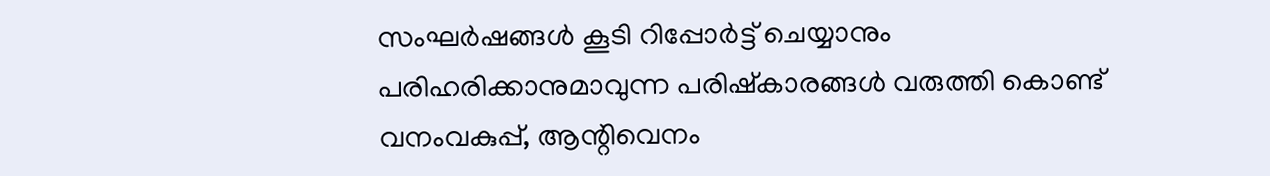സംഘർഷങ്ങൾ കൂടി റിപ്പോർട്ട് ചെയ്യാനും പരിഹരിക്കാനുമാവുന്ന പരിഷ്‌കാരങ്ങൾ വരുത്തി കൊണ്ട് വനംവകുപ്പ്, ആന്റിവെനം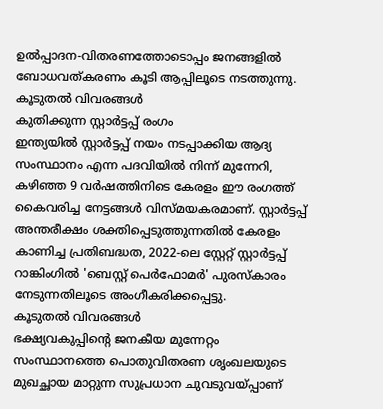ഉൽപ്പാദന-വിതരണത്തോടൊപ്പം ജനങ്ങളിൽ ബോധവത്കരണം കൂടി ആപ്പിലൂടെ നടത്തുന്നു.
കൂടുതൽ വിവരങ്ങൾ
കുതിക്കുന്ന സ്റ്റാര്‍ട്ടപ്പ് രംഗം
ഇന്ത്യയിൽ സ്റ്റാർട്ടപ്പ് നയം നടപ്പാക്കിയ ആദ്യ സംസ്ഥാനം എന്ന പദവിയിൽ നിന്ന് മുന്നേറി, കഴിഞ്ഞ 9 വർഷത്തിനിടെ കേരളം ഈ രംഗത്ത് കൈവരിച്ച നേട്ടങ്ങൾ വിസ്മയകരമാണ്. സ്റ്റാർട്ടപ്പ് അന്തരീക്ഷം ശക്തിപ്പെടുത്തുന്നതിൽ കേരളം കാണിച്ച പ്രതിബദ്ധത, 2022-ലെ സ്റ്റേറ്റ് സ്റ്റാർട്ടപ്പ് റാങ്കിംഗിൽ 'ബെസ്റ്റ് പെർഫോമർ' പുരസ്‌കാരം നേടുന്നതിലൂടെ അംഗീകരിക്കപ്പെട്ടു.
കൂടുതൽ വിവരങ്ങൾ
ഭക്ഷ്യവകുപ്പിന്റെ ജനകീയ മുന്നേറ്റം
സംസ്ഥാനത്തെ പൊതുവിതരണ ശൃംഖലയുടെ മുഖച്ഛായ മാറ്റുന്ന സുപ്രധാന ചുവടുവയ്പ്പാണ്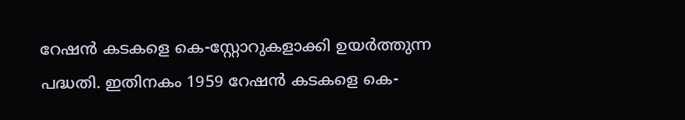റേഷൻ കടകളെ കെ-സ്റ്റോറുകളാക്കി ഉയർത്തുന്ന പദ്ധതി. ഇതിനകം 1959 റേഷൻ കടകളെ കെ-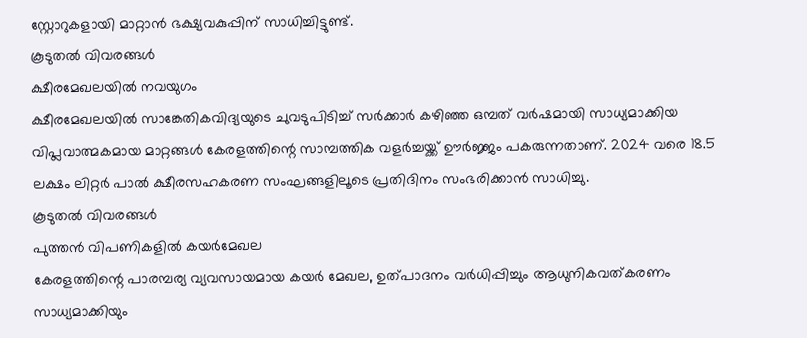സ്റ്റോറുകളായി മാറ്റാൻ ഭക്ഷ്യവകുപ്പിന് സാധിച്ചിട്ടുണ്ട്.
കൂടുതൽ വിവരങ്ങൾ
ക്ഷീരമേഖലയില്‍ നവയുഗം
ക്ഷീരമേഖലയിൽ സാങ്കേതികവിദ്യയുടെ ചുവടുപിടിച്ച് സർക്കാർ കഴിഞ്ഞ ഒമ്പത് വർഷമായി സാധ്യമാക്കിയ വിപ്ലവാത്മകമായ മാറ്റങ്ങൾ കേരളത്തിന്റെ സാമ്പത്തിക വളർച്ചയ്ക്ക് ഊർജ്ജം പകരുന്നതാണ്. 2024 വരെ 18.5 ലക്ഷം ലിറ്റർ പാൽ ക്ഷീരസഹകരണ സംഘങ്ങളിലൂടെ പ്രതിദിനം സംഭരിക്കാൻ സാധിച്ചു.
കൂടുതൽ വിവരങ്ങൾ
പുത്തൻ വിപണികളിൽ കയർമേഖല
കേരളത്തിന്റെ പാരമ്പര്യ വ്യവസായമായ കയർ മേഖല, ഉത്പാദനം വർധിപ്പിച്ചും ആധുനികവത്കരണം സാധ്യമാക്കിയും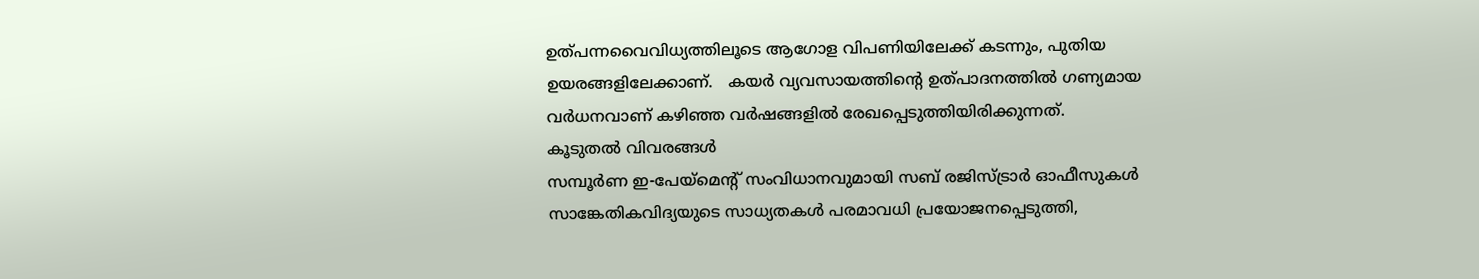ഉത്പന്നവൈവിധ്യത്തിലൂടെ ആഗോള വിപണിയിലേക്ക് കടന്നും, പുതിയ ഉയരങ്ങളിലേക്കാണ്.   കയർ വ്യവസായത്തിന്റെ ഉത്പാദനത്തിൽ ഗണ്യമായ വർധനവാണ് കഴിഞ്ഞ വർഷങ്ങളിൽ രേഖപ്പെടുത്തിയിരിക്കുന്നത്.
കൂടുതൽ വിവരങ്ങൾ
സമ്പൂര്‍ണ ഇ-പേയ്‌മെന്റ് സംവിധാനവുമായി സബ് രജിസ്ട്രാര്‍ ഓഫീസുകള്‍
സാങ്കേതികവിദ്യയുടെ സാധ്യതകൾ പരമാവധി പ്രയോജനപ്പെടുത്തി,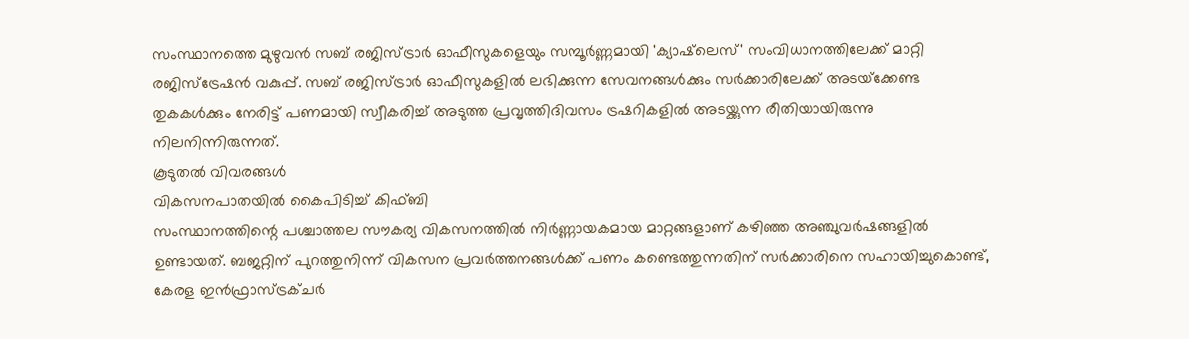സംസ്ഥാനത്തെ മുഴുവൻ സബ് രജിസ്ട്രാർ ഓഫീസുകളെയും സമ്പൂർണ്ണമായി 'ക്യാഷ്‌ലെസ്' സംവിധാനത്തിലേക്ക് മാറ്റി രജിസ്ട്രേഷൻ വകുപ്പ്. സബ് രജിസ്ട്രാർ ഓഫീസുകളിൽ ലഭിക്കുന്ന സേവനങ്ങൾക്കും സർക്കാരിലേക്ക് അടയ്‌ക്കേണ്ട തുകകൾക്കും നേരിട്ട് പണമായി സ്വീകരിച്ച് അടുത്ത പ്രവൃത്തിദിവസം ട്രഷറികളിൽ അടയ്ക്കുന്ന രീതിയായിരുന്നു നിലനിന്നിരുന്നത്.
കൂടുതൽ വിവരങ്ങൾ
വികസനപാതയില്‍ കൈപിടിച്ച് കിഫ്ബി
സംസ്ഥാനത്തിന്റെ പശ്ചാത്തല സൗകര്യ വികസനത്തിൽ നിർണ്ണായകമായ മാറ്റങ്ങളാണ് കഴിഞ്ഞ അഞ്ചുവർഷങ്ങളിൽ ഉണ്ടായത്. ബജറ്റിന് പുറത്തുനിന്ന് വികസന പ്രവർത്തനങ്ങൾക്ക് പണം കണ്ടെത്തുന്നതിന് സർക്കാരിനെ സഹായിച്ചുകൊണ്ട്, കേരള ഇൻഫ്രാസ്ട്രക്ചർ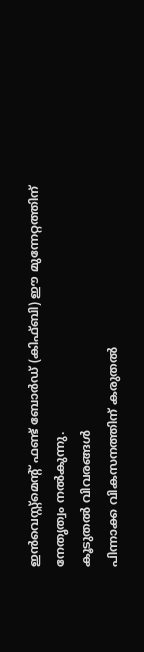ഇൻവെസ്റ്റ്‌മെൻ്റ് ഫണ്ട് ബോർഡ് (കിഫ്ബി) ഈ മുന്നേറ്റത്തിന് നേതൃത്വം നൽകുന്നു.
കൂടുതൽ വിവരങ്ങൾ
പിന്നാക്ക വികസനത്തിന് കരുതല്‍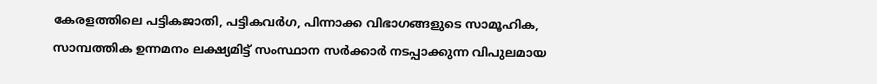കേരളത്തിലെ പട്ടികജാതി, പട്ടികവർഗ, പിന്നാക്ക വിഭാഗങ്ങളുടെ സാമൂഹിക, സാമ്പത്തിക ഉന്നമനം ലക്ഷ്യമിട്ട് സംസ്ഥാന സർക്കാർ നടപ്പാക്കുന്ന വിപുലമായ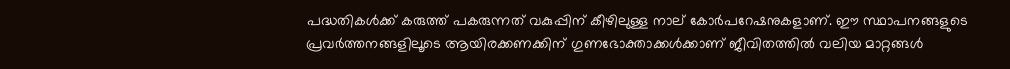പദ്ധതികൾക്ക് കരുത്ത് പകരുന്നത് വകുപ്പിന് കീഴിലുള്ള നാല് കോർപറേഷനുകളാണ്. ഈ സ്ഥാപനങ്ങളുടെ പ്രവർത്തനങ്ങളിലൂടെ ആയിരക്കണക്കിന് ഗുണഭോക്താക്കൾക്കാണ് ജീവിതത്തിൽ വലിയ മാറ്റങ്ങൾ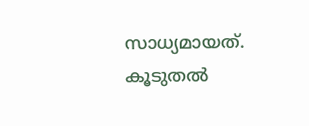സാധ്യമായത്.
കൂടുതൽ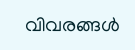വിവരങ്ങൾ